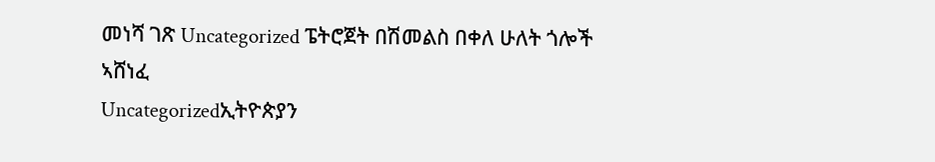መነሻ ገጽ Uncategorized ፔትሮጀት በሽመልስ በቀለ ሁለት ጎሎች ኣሸነፈ
Uncategorizedኢትዮጵያን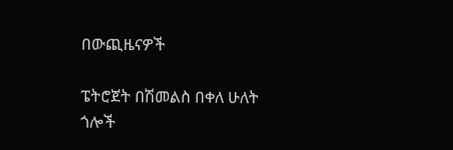በውጪዜናዎች

ፔትሮጀት በሽመልስ በቀለ ሁለት ጎሎች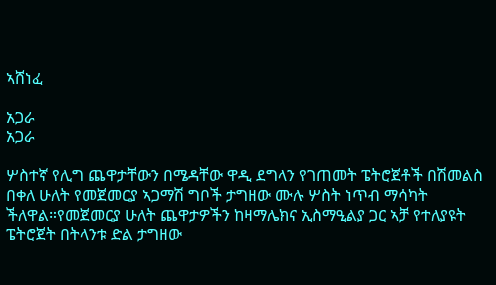ኣሸነፈ

አጋራ
አጋራ

ሦስተኛ የሊግ ጨዋታቸውን በሜዳቸው ዋዲ ደግላን የገጠመት ፔትሮጀቶች በሽመልስ በቀለ ሁለት የመጀመርያ ኣጋማሽ ግቦች ታግዘው ሙሉ ሦስት ነጥብ ማሳካት ችለዋል።የመጀመርያ ሁለት ጨዋታዎችን ከዛማሌክና ኢስማዒልያ ጋር ኣቻ የተለያዩት ፔትሮጀት በትላንቱ ድል ታግዘው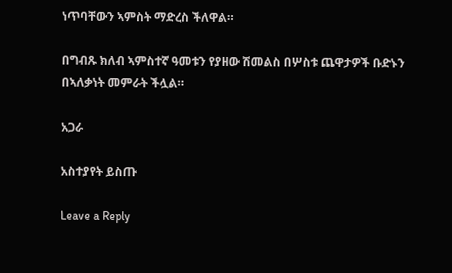ነጥባቸውን ኣምስት ማድረስ ችለዋል።

በግብጹ ክለብ ኣምስተኛ ዓመቱን የያዘው ሽመልስ በሦስቱ ጨዋታዎች ቡድኑን በኣለቃነት መምራት ችሏል።

አጋራ

አስተያየት ይስጡ

Leave a Reply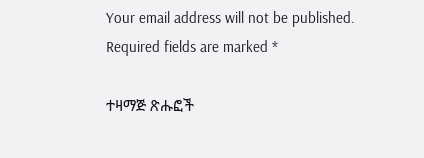Your email address will not be published. Required fields are marked *

ተዛማጅ ጽሑፎች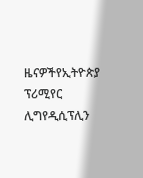ዜናዎችየኢትዮጵያ ፕሪሚየር ሊግየዲሲፕሊን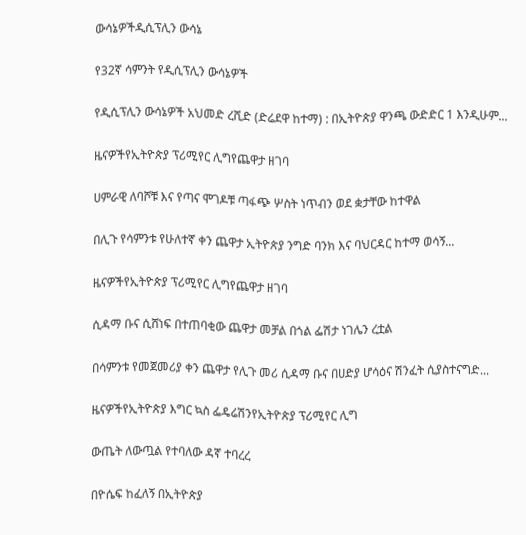ውሳኔዎችዲሲፕሊን ውሳኔ

የ32ኛ ሳምንት የዲሲፕሊን ውሳኔዎች

የዲሲፕሊን ውሳኔዎች አህመድ ረሺድ (ድሬደዋ ከተማ) : በኢትዮጵያ ዋንጫ ውድድር 1 እንዲሁም...

ዜናዎችየኢትዮጵያ ፕሪሚየር ሊግየጨዋታ ዘገባ

ሀምራዊ ለባሾቹ እና የጣና ሞገዶቹ ጣፋጭ ሦስት ነጥብን ወደ ቋታቸው ከተዋል

በሊጉ የሳምንቱ የሁለተኛ ቀን ጨዋታ ኢትዮጵያ ንግድ ባንክ እና ባህርዳር ከተማ ወሳኝ...

ዜናዎችየኢትዮጵያ ፕሪሚየር ሊግየጨዋታ ዘገባ

ሲዳማ ቡና ሲሸነፍ በተጠባቂው ጨዋታ መቻል በጎል ፌሽታ ነገሌን ረቷል

በሳምንቱ የመጀመሪያ ቀን ጨዋታ የሊጉ መሪ ሲዳማ ቡና በሀድያ ሆሳዕና ሽንፈት ሲያስተናግድ...

ዜናዎችየኢትዮጵያ እግር ኳስ ፌዴሬሽንየኢትዮጵያ ፕሪሚየር ሊግ

ውጤት ለውጧል የተባለው ዳኛ ተባረረ

በዮሴፍ ከፈለኝ በኢትዮጵያ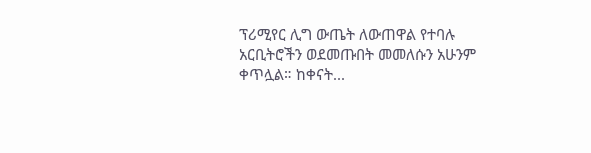ፕሪሚየር ሊግ ውጤት ለውጠዋል የተባሉ አርቢትሮችን ወደመጡበት መመለሱን አሁንም ቀጥሏል። ከቀናት...